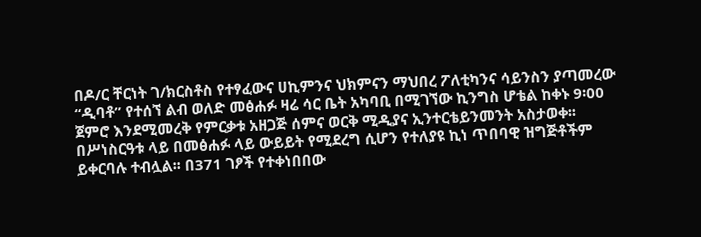በዶ/ር ቸርነት ገ/ክርስቶስ የተፃፈውና ሀኪምንና ህክምናን ማህበረ ፖለቲካንና ሳይንስን ያጣመረው “ዲባቶ” የተሰኘ ልብ ወለድ መፅሐፉ ዛሬ ሳር ቤት አካባቢ በሚገኘው ኪንግስ ሆቴል ከቀኑ 9፡00 ጀምሮ እንደሚመረቅ የምርቃቱ አዘጋጅ ሰምና ወርቅ ሚዲያና ኢንተርቴይንመንት አስታወቀ፡፡በሥነስርዓቱ ላይ በመፅሐፉ ላይ ውይይት የሚደረግ ሲሆን የተለያዩ ኪነ ጥበባዊ ዝግጅቶችም ይቀርባሉ ተብሏል፡፡ በ371 ገፆች የተቀነበበው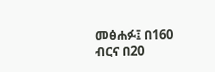መፅሐፉ፤ በ160 ብርና በ20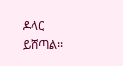ዶላር ይሸጣል፡፡